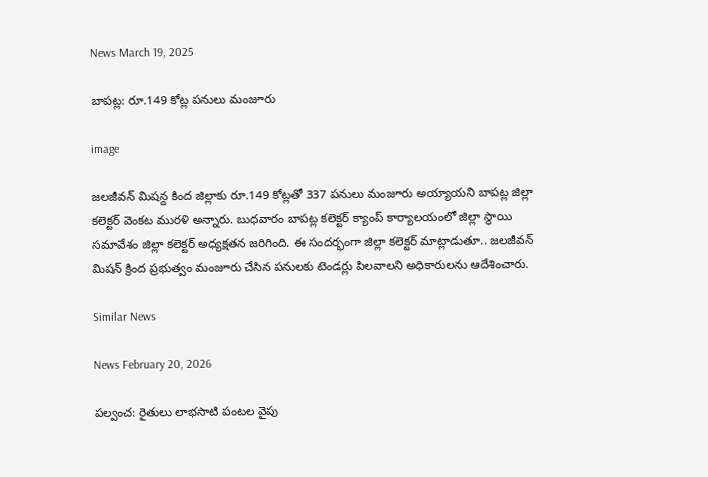News March 19, 2025

బాపట్ల: రూ.149 కోట్ల పనులు మంజూరు

image

జలజీవన్ మిషన్ద కింద జిల్లాకు రూ.149 కోట్లతో 337 పనులు మంజూరు అయ్యాయని బాపట్ల జిల్లా కలెక్టర్ వెంకట మురళి అన్నారు. బుధవారం బాపట్ల కలెక్టర్ క్యాంప్ కార్యాలయంలో జిల్లా స్థాయి సమావేశం జిల్లా కలెక్టర్ అధ్యక్షతన జరిగింది. ఈ సందర్భంగా జిల్లా కలెక్టర్ మాట్లాడుతూ.. జలజీవన్ మిషన్ క్రింద ప్రభుత్వం మంజూరు చేసిన పనులకు టెండర్లు పిలవాలని అధికారులను ఆదేశించారు.

Similar News

News February 20, 2026

పల్వంచ: రైతులు లాభసాటి పంటల వైపు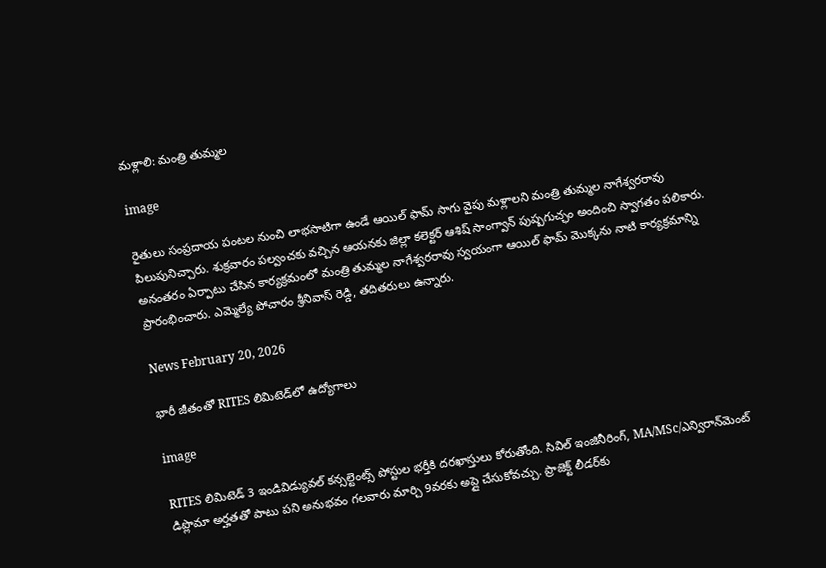మళ్లాలి: మంత్రి తుమ్మల

image

రైతులు సంప్రదాయ పంటల నుంచి లాభసాటిగా ఉండే ఆయిల్ ఫామ్ సాగు వైపు మళ్లాలని మంత్రి తుమ్మల నాగేశ్వరరావు పిలుపునిచ్చారు. శుక్రవారం పల్వంచకు వచ్చిన ఆయనకు జిల్లా కలెక్టర్ ఆశిష్ సాంగ్వాన్ పుష్పగుచ్ఛం అందించి స్వాగతం పలికారు. అనంతరం ఏర్పాటు చేసిన కార్యక్రమంలో మంత్రి తుమ్మల నాగేశ్వరరావు స్వయంగా ఆయిల్ ఫామ్ మొక్కను నాటి కార్యక్రమాన్ని ప్రారంభించారు. ఎమ్మెల్యే పోచారం శ్రీనివాస్ రెడ్డి, తదితరులు ఉన్నారు.

News February 20, 2026

భారీ జీతంతో RITES లిమిటెడ్‌లో ఉద్యోగాలు

image

RITES లిమిటెడ్‌ 3 ఇండివిడ్యువల్ కన్సల్టెంట్స్ పోస్టుల భర్తీకి దరఖాస్తులు కోరుతోంది. సివిల్ ఇంజినీరింగ్, MA/MSc/ఎన్విరాన్‌మెంట్ డిప్లొమా అర్హతతో పాటు పని అనుభవం గలవారు మార్చి 9వరకు అప్లై చేసుకోవచ్చు. ప్రాజెక్ట్ లీడర్‌కు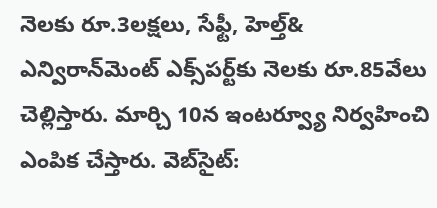నెలకు రూ.3లక్షలు, సేఫ్టీ, హెల్త్& ఎన్విరాన్‌మెంట్ ఎక్స్‌పర్ట్‌కు నెలకు రూ.85వేలు చెల్లిస్తారు. మార్చి 10న ఇంటర్వ్యూ నిర్వహించి ఎంపిక చేస్తారు. వెబ్‌సైట్: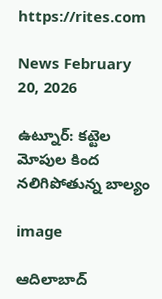https://rites.com

News February 20, 2026

ఉట్నూర్: కట్టెల మోపుల కింద నలిగిపోతున్న బాల్యం

image

ఆదిలాబాద్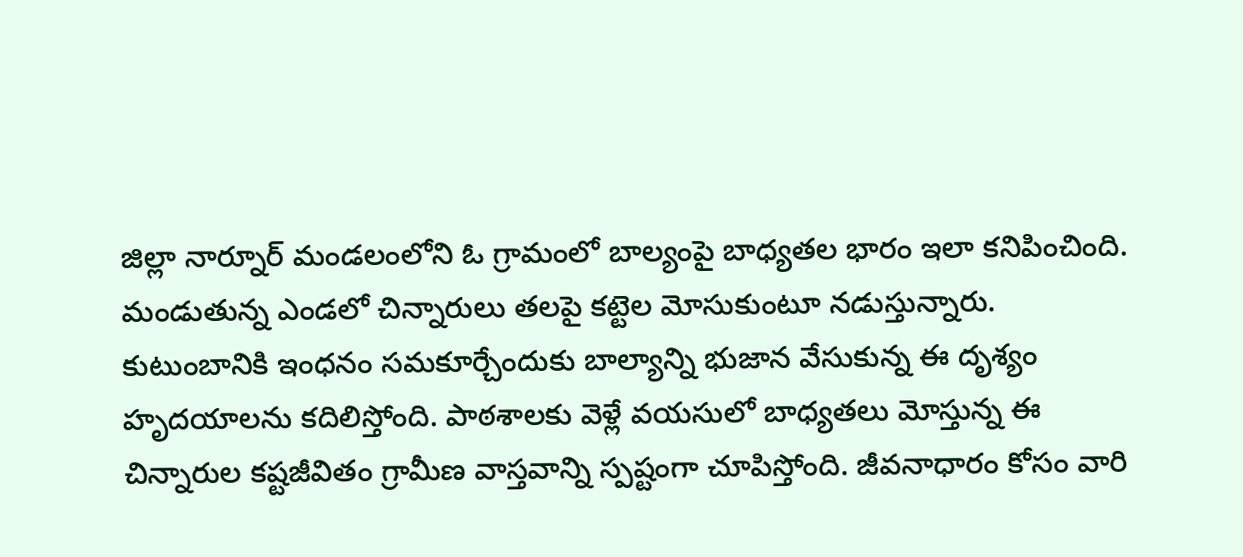జిల్లా నార్నూర్‌ మండలంలోని ఓ గ్రామంలో బాల్యంపై బాధ్యతల భారం ఇలా కనిపించింది. మండుతున్న ఎండలో చిన్నారులు తలపై కట్టెల మోసుకుంటూ నడుస్తున్నారు. కుటుంబానికి ఇంధనం సమకూర్చేందుకు బాల్యాన్ని భుజాన వేసుకున్న ఈ దృశ్యం హృదయాలను కదిలిస్తోంది. పాఠశాలకు వెళ్లే వయసులో బాధ్యతలు మోస్తున్న ఈ చిన్నారుల కష్టజీవితం గ్రామీణ వాస్తవాన్ని స్పష్టంగా చూపిస్తోంది. జీవనాధారం కోసం వారి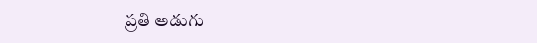ప్రతి అడుగు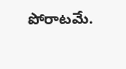పోరాటమే.